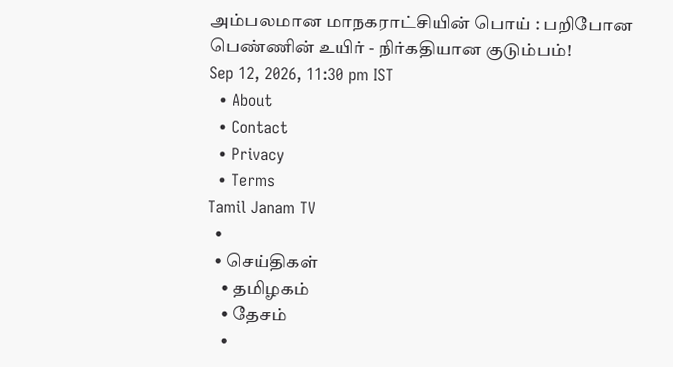அம்பலமான மாநகராட்சியின் பொய் : பறிபோன பெண்ணின் உயிர் - நிர்கதியான குடும்பம்!
Sep 12, 2026, 11:30 pm IST
  • About
  • Contact
  • Privacy
  • Terms
Tamil Janam TV
  •
  • செய்திகள்
    • தமிழகம்
    • தேசம்
    •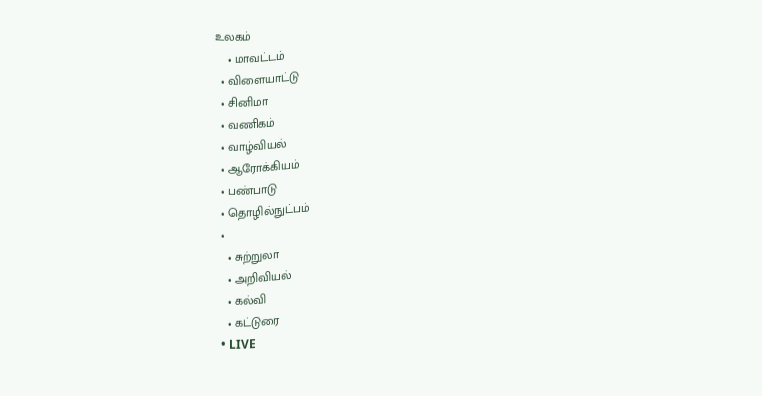உலகம்
    • மாவட்டம்
  • விளையாட்டு
  • சினிமா
  • வணிகம்
  • வாழ்வியல்
  • ஆரோக்கியம்
  • பண்பாடு
  • தொழில்நுட்பம்
  •
    • சுற்றுலா
    • அறிவியல்
    • கல்வி
    • கட்டுரை
  • LIVE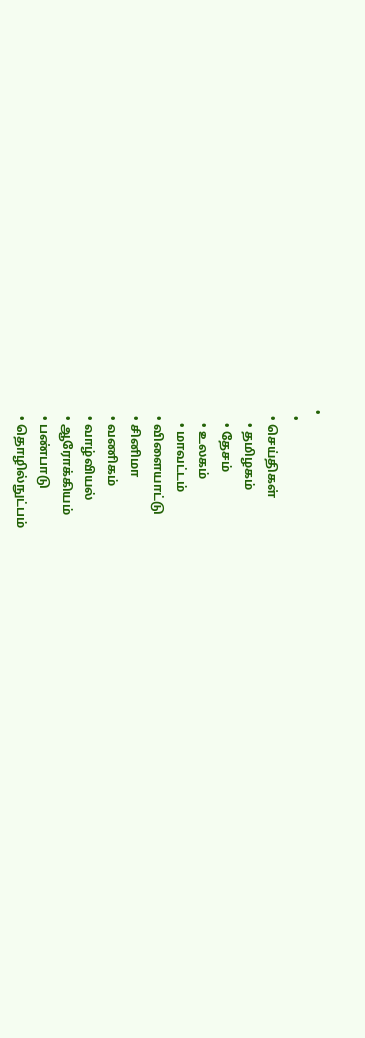•
  •
  • செய்திகள்
    • தமிழகம்
    • தேசம்
    • உலகம்
    • மாவட்டம்
  • விளையாட்டு
  • சினிமா
  • வணிகம்
  • வாழ்வியல்
  • ஆரோக்கியம்
  • பண்பாடு
  • தொழில்நுட்பம்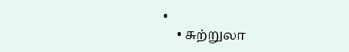•
    • சுற்றுலா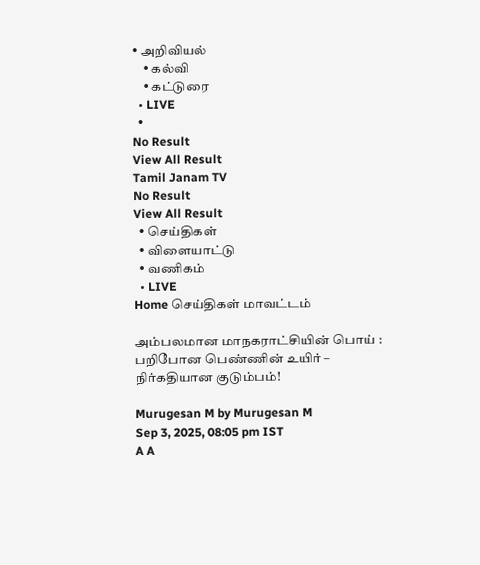• அறிவியல்
    • கல்வி
    • கட்டுரை
  • LIVE
  •
No Result
View All Result
Tamil Janam TV
No Result
View All Result
  • செய்திகள்
  • விளையாட்டு
  • வணிகம்
  • LIVE
Home செய்திகள் மாவட்டம்

அம்பலமான மாநகராட்சியின் பொய் : பறிபோன பெண்ணின் உயிர் – நிர்கதியான குடும்பம்!

Murugesan M by Murugesan M
Sep 3, 2025, 08:05 pm IST
A A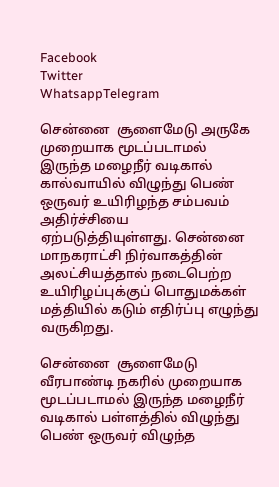Facebook
Twitter
WhatsappTelegram

சென்னை  சூளைமேடு அருகே முறையாக மூடப்படாமல் இருந்த மழைநீர் வடிகால் கால்வாயில் விழுந்து பெண் ஒருவர் உயிரிழந்த சம்பவம் அதிர்ச்சியை ஏற்படுத்தியுள்ளது. சென்னை மாநகராட்சி நிர்வாகத்தின் அலட்சியத்தால் நடைபெற்ற உயிரிழப்புக்குப் பொதுமக்கள் மத்தியில் கடும் எதிர்ப்பு எழுந்து வருகிறது.

சென்னை  சூளைமேடு வீரபாண்டி நகரில் முறையாக மூடப்படாமல் இருந்த மழைநீர் வடிகால் பள்ளத்தில் விழுந்து பெண் ஒருவர் விழுந்த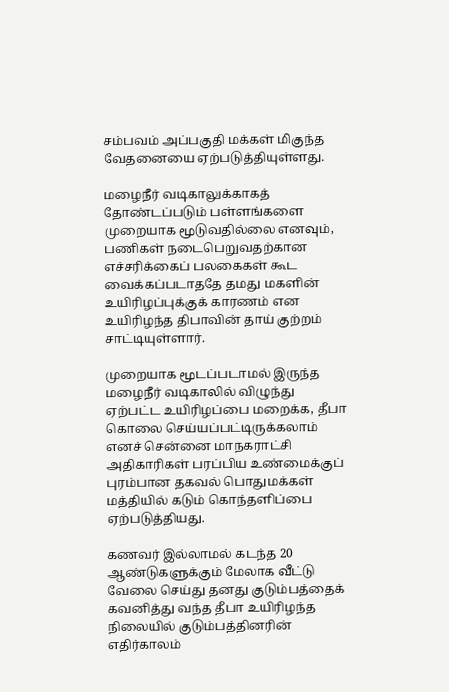சம்பவம் அப்பகுதி மக்கள் மிகுந்த வேதனையை ஏற்படுத்தியுள்ளது.

மழைநீர் வடிகாலுக்காகத் தோண்டப்படும் பள்ளங்களை முறையாக மூடுவதில்லை எனவும், பணிகள் நடைபெறுவதற்கான எச்சரிக்கைப் பலகைகள் கூட வைக்கப்படாததே தமது மகளின் உயிரிழப்புக்குக் காரணம் என உயிரிழந்த திபாவின் தாய் குற்றம் சாட்டியுள்ளார்.

முறையாக மூடப்படாமல் இருந்த மழைநீர் வடிகாலில் விழுந்து ஏற்பட்ட உயிரிழப்பை மறைக்க, தீபா கொலை செய்யப்பட்டிருக்கலாம் எனச் சென்னை மாநகராட்சி அதிகாரிகள் பரப்பிய உண்மைக்குப் புரம்பான தகவல் பொதுமக்கள் மத்தியில் கடும் கொந்தளிப்பை ஏற்படுத்தியது.

கணவர் இல்லாமல் கடந்த 20 ஆண்டுகளுக்கும் மேலாக வீட்டு வேலை செய்து தனது குடும்பத்தைக் கவனித்து வந்த தீபா உயிரிழந்த நிலையில் குடும்பத்தினரின் எதிர்காலம்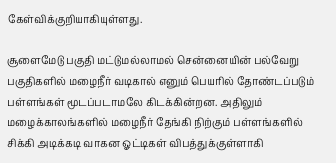கேள்விக்குறியாகியுள்ளது.

சூளைமேடு பகுதி மட்டுமல்லாமல் சென்னையின் பல்வேறு பகுதிகளில் மழைநீர் வடிகால் எனும் பெயரில் தோண்டப்படும் பள்ளங்கள் மூடப்படாமலே கிடக்கின்றன. அதிலும் மழைக்காலங்களில் மழைநீர் தேங்கி நிற்கும் பள்ளங்களில் சிக்கி அடிக்கடி வாகன ஓட்டிகள் விபத்துக்குள்ளாகி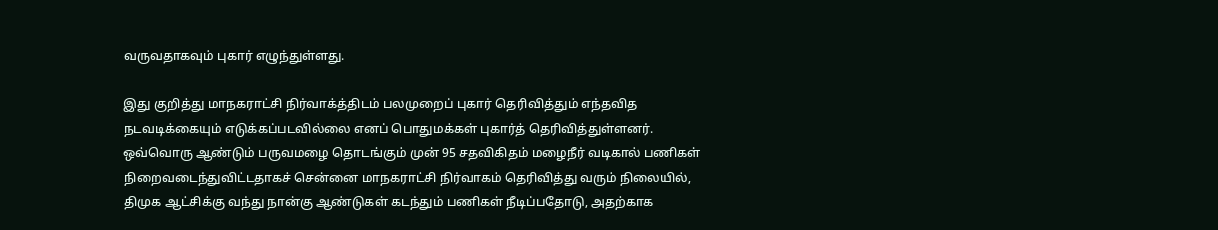வருவதாகவும் புகார் எழுந்துள்ளது.

இது குறித்து மாநகராட்சி நிர்வாக்த்திடம் பலமுறைப் புகார் தெரிவித்தும் எந்தவித நடவடிக்கையும் எடுக்கப்படவில்லை எனப் பொதுமக்கள் புகார்த் தெரிவித்துள்ளனர். ஒவ்வொரு ஆண்டும் பருவமழை தொடங்கும் முன் 95 சதவிகிதம் மழைநீர் வடிகால் பணிகள் நிறைவடைந்துவிட்டதாகச் சென்னை மாநகராட்சி நிர்வாகம் தெரிவித்து வரும் நிலையில், திமுக ஆட்சிக்கு வந்து நான்கு ஆண்டுகள் கடந்தும் பணிகள் நீடிப்பதோடு, அதற்காக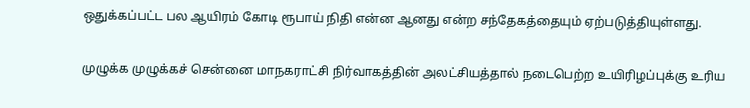ஒதுக்கப்பட்ட பல ஆயிரம் கோடி ரூபாய் நிதி என்ன ஆனது என்ற சந்தேகத்தையும் ஏற்படுத்தியுள்ளது.

முழுக்க முழுக்கச் சென்னை மாநகராட்சி நிர்வாகத்தின் அலட்சியத்தால் நடைபெற்ற உயிரிழப்புக்கு உரிய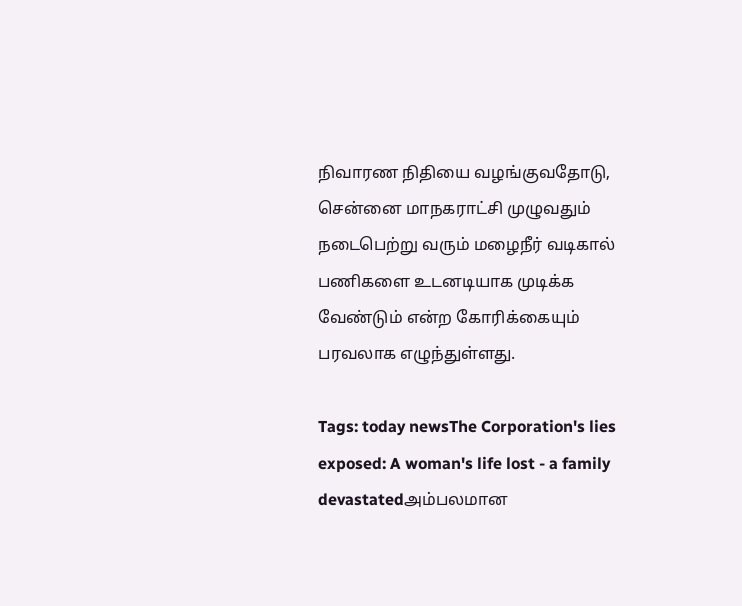நிவாரண நிதியை வழங்குவதோடு, சென்னை மாநகராட்சி முழுவதும் நடைபெற்று வரும் மழைநீர் வடிகால் பணிகளை உடனடியாக முடிக்க வேண்டும் என்ற கோரிக்கையும் பரவலாக எழுந்துள்ளது.

Tags: today newsThe Corporation's lies exposed: A woman's life lost - a family devastatedஅம்பலமான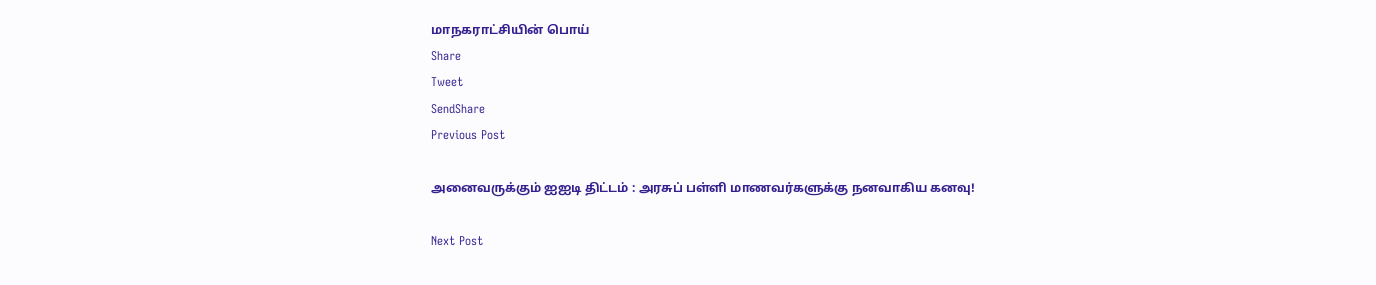மாநகராட்சியின் பொய்
Share
Tweet
SendShare
Previous Post

அனைவருக்கும் ஐஐடி திட்டம் : அரசுப் பள்ளி மாணவர்களுக்கு நனவாகிய கனவு!

Next Post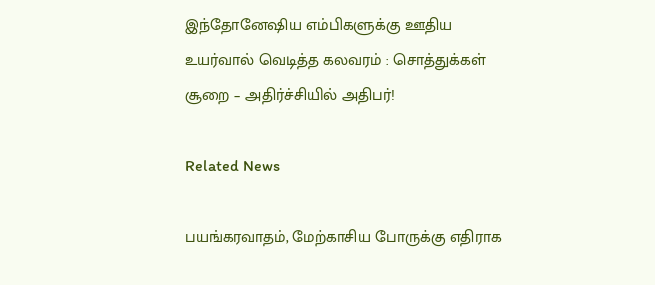இந்தோனேஷிய எம்பிகளுக்கு ஊதிய உயர்வால் வெடித்த கலவரம் : சொத்துக்கள் சூறை – அதிர்ச்சியில் அதிபர்!

Related News

பயங்கரவாதம், மேற்காசிய போருக்கு எதிராக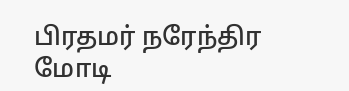பிரதமர் நரேந்திர மோடி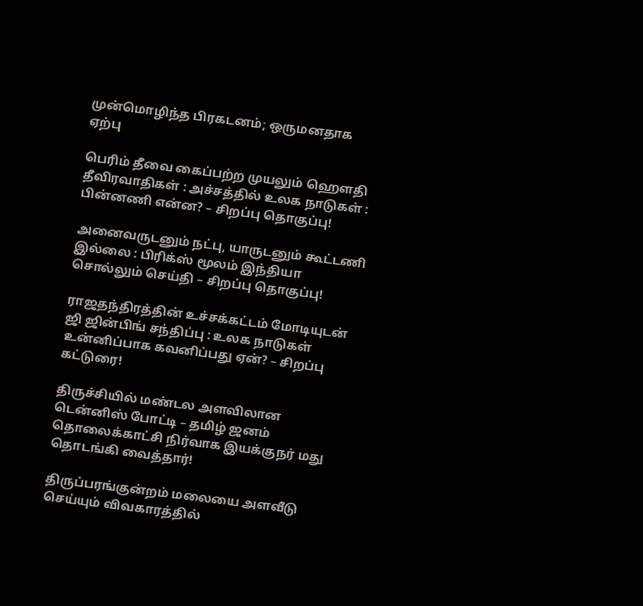முன்மொழிந்த பிரகடனம்; ஒருமனதாக ஏற்பு

பெரிம் தீவை கைப்பற்ற முயலும் ஹெளதி தீவிரவாதிகள் : அச்சத்தில் உலக நாடுகள் : பின்னணி என்ன? – சிறப்பு தொகுப்பு!

அனைவருடனும் நட்பு, யாருடனும் கூட்டணி இல்லை : பிரிக்ஸ் மூலம் இந்தியா சொல்லும் செய்தி – சிறப்பு தொகுப்பு!

ராஜதந்திரத்தின் உச்சக்கட்டம் மோடியுடன் ஜி ஜின்பிங் சந்திப்பு : உலக நாடுகள் உன்னிப்பாக கவனிப்பது ஏன்? – சிறப்பு கட்டுரை!

திருச்சியில் மண்டல அளவிலான டென்னிஸ் போட்டி – தமிழ் ஜனம் தொலைக்காட்சி நிர்வாக இயக்குநர் மது தொடங்கி வைத்தார்!

திருப்பரங்குன்றம் மலையை அளவீடு செய்யும் விவகாரத்தில்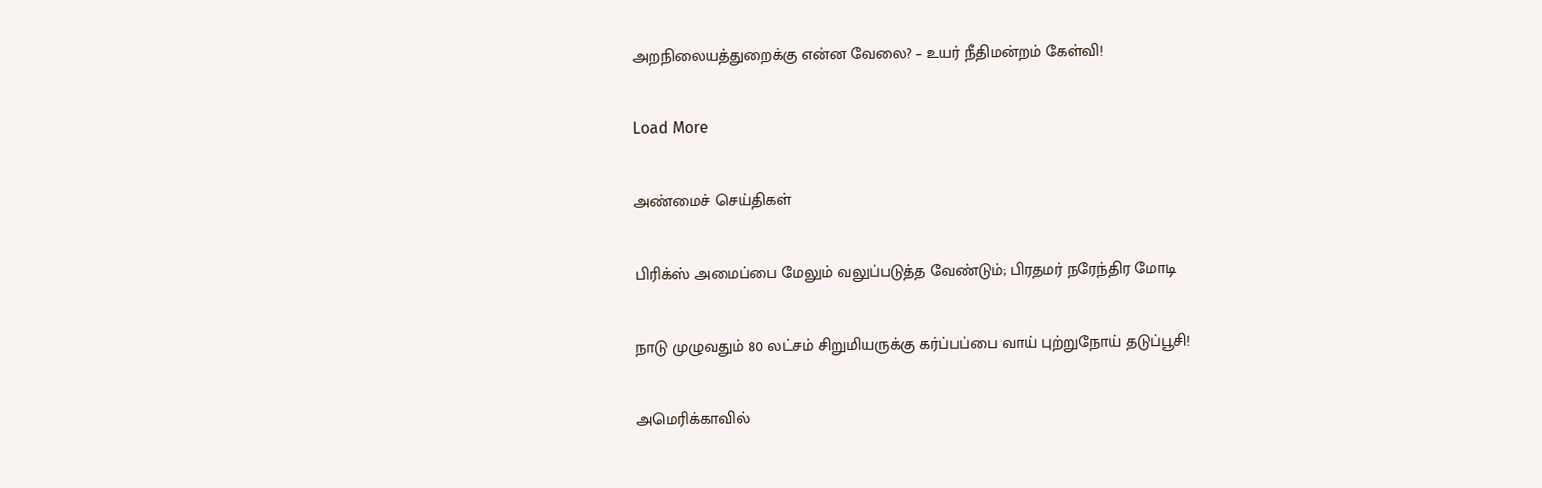அறநிலையத்துறைக்கு என்ன வேலை? – உயர் நீதிமன்றம் கேள்வி!

Load More

அண்மைச் செய்திகள்

பிரிக்ஸ் அமைப்பை மேலும் வலுப்படுத்த வேண்டும்; பிரதமர் நரேந்திர மோடி

நாடு முழுவதும் 80 லட்சம் சிறுமியருக்கு கர்ப்பப்பை வாய் புற்றுநோய் தடுப்பூசி!

அமெரிக்காவில்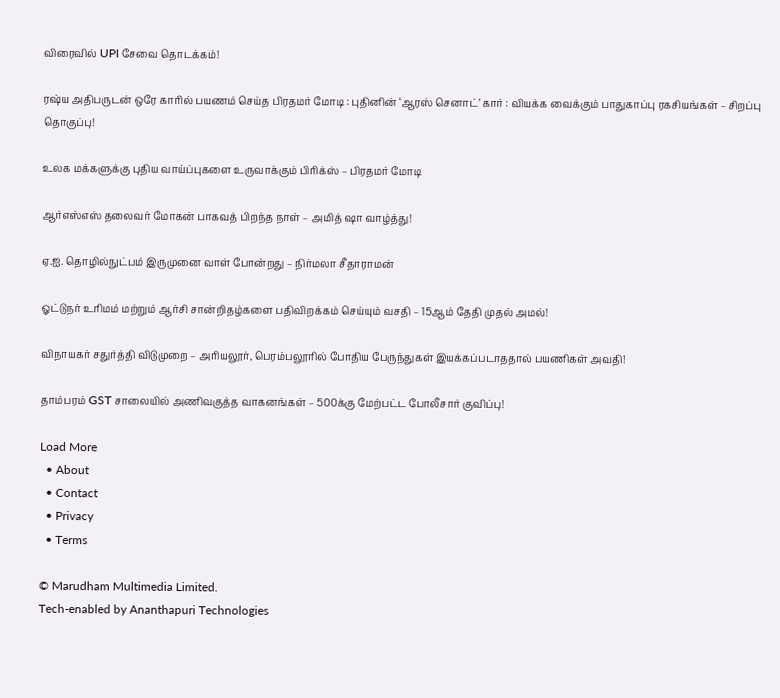விரைவில் UPI சேவை தொடக்கம்!

ரஷ்ய அதிபருடன் ஒரே காரில் பயணம் செய்த பிரதமர் மோடி : புதினின் ‘ஆரஸ் செனாட்’ கார் : வியக்க வைக்கும் பாதுகாப்பு ரகசியங்கள் – சிறப்பு தொகுப்பு!

உலக மக்களுக்கு புதிய வாய்ப்புகளை உருவாக்கும் பிரிக்ஸ் – பிரதமர் மோடி

ஆர்எஸ்எஸ் தலைவர் மோகன் பாகவத் பிறந்த நாள் – அமித் ஷா வாழ்த்து!

ஏ.ஐ. தொழில்நுட்பம் இருமுனை வாள் போன்றது – நிர்மலா சீதாராமன்

ஓட்டுநர் உரிமம் மற்றும் ஆர்சி சான்றிதழ்களை பதிவிறக்கம் செய்யும் வசதி – 15ஆம் தேதி முதல் அமல்!

விநாயகர் சதுர்த்தி விடுமுறை – அரியலூர், பெரம்பலூரில் போதிய பேருந்துகள் இயக்கப்படாததால் பயணிகள் அவதி!

தாம்பரம் GST சாலையில் அணிவகுத்த வாகனங்கள் – 500க்கு மேற்பட்ட போலீசார் குவிப்பு!

Load More
  • About
  • Contact
  • Privacy
  • Terms

© Marudham Multimedia Limited.
Tech-enabled by Ananthapuri Technologies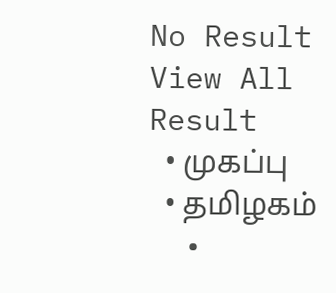No Result
View All Result
  • முகப்பு
  • தமிழகம்
  •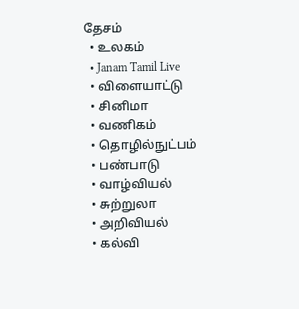தேசம்
  • உலகம்
  • Janam Tamil Live
  • விளையாட்டு
  • சினிமா
  • வணிகம்
  • தொழில்நுட்பம்
  • பண்பாடு
  • வாழ்வியல்
  • சுற்றுலா
  • அறிவியல்
  • கல்வி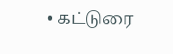• கட்டுரை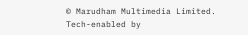© Marudham Multimedia Limited.
Tech-enabled by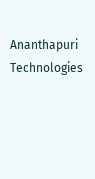Ananthapuri Technologies